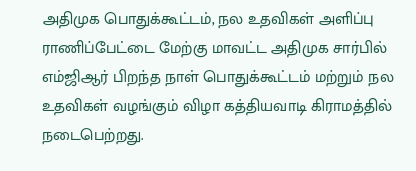அதிமுக பொதுக்கூட்டம், நல உதவிகள் அளிப்பு
ராணிப்பேட்டை மேற்கு மாவட்ட அதிமுக சார்பில் எம்ஜிஆர் பிறந்த நாள் பொதுக்கூட்டம் மற்றும் நல உதவிகள் வழங்கும் விழா கத்தியவாடி கிராமத்தில் நடைபெற்றது.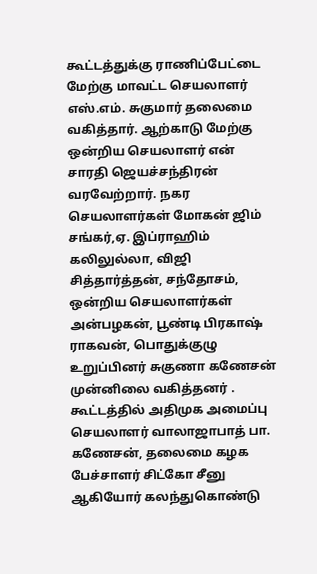கூட்டத்துக்கு ராணிப்பேட்டை மேற்கு மாவட்ட செயலாளர் எஸ்.எம். சுகுமார் தலைமை வகித்தார். ஆற்காடு மேற்கு ஒன்றிய செயலாளர் என் சாரதி ஜெயச்சந்திரன் வரவேற்றார். நகர செயலாளர்கள் மோகன் ஜிம் சங்கர்,ஏ. இப்ராஹிம் கலிலுல்லா, விஜி சித்தார்த்தன், சந்தோசம், ஒன்றிய செயலாளர்கள் அன்பழகன், பூண்டி பிரகாஷ் ராகவன், பொதுக்குழு உறுப்பினர் சுகுணா கணேசன் முன்னிலை வகித்தனர் .
கூட்டத்தில் அதிமுக அமைப்பு செயலாளர் வாலாஜாபாத் பா. கணேசன், தலைமை கழக பேச்சாளர் சிட்கோ சீனு ஆகியோர் கலந்துகொண்டு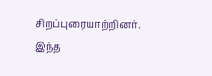சிறப்புரையாற்றினர்.
இந்த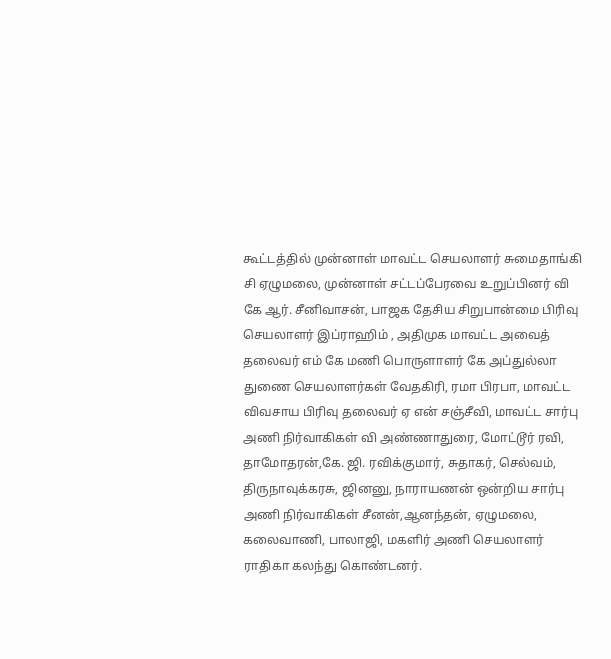கூட்டத்தில் முன்னாள் மாவட்ட செயலாளர் சுமைதாங்கி சி ஏழுமலை, முன்னாள் சட்டப்பேரவை உறுப்பினர் வி கே ஆர். சீனிவாசன், பாஜக தேசிய சிறுபான்மை பிரிவு செயலாளர் இப்ராஹிம் , அதிமுக மாவட்ட அவைத் தலைவர் எம் கே மணி பொருளாளர் கே அப்துல்லா துணை செயலாளர்கள் வேதகிரி, ரமா பிரபா, மாவட்ட விவசாய பிரிவு தலைவர் ஏ என் சஞ்சீவி, மாவட்ட சார்பு அணி நிர்வாகிகள் வி அண்ணாதுரை, மோட்டூர் ரவி, தாமோதரன்,கே. ஜி. ரவிக்குமார், சுதாகர், செல்வம், திருநாவுக்கரசு, ஜினனு, நாராயணன் ஒன்றிய சார்பு அணி நிர்வாகிகள் சீனன்,ஆனந்தன், ஏழுமலை, கலைவாணி, பாலாஜி, மகளிர் அணி செயலாளர் ராதிகா கலந்து கொண்டனர்.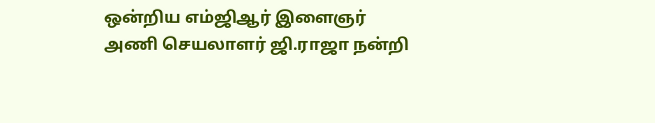ஒன்றிய எம்ஜிஆர் இளைஞர் அணி செயலாளர் ஜி.ராஜா நன்றி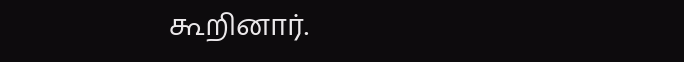கூறினார்.